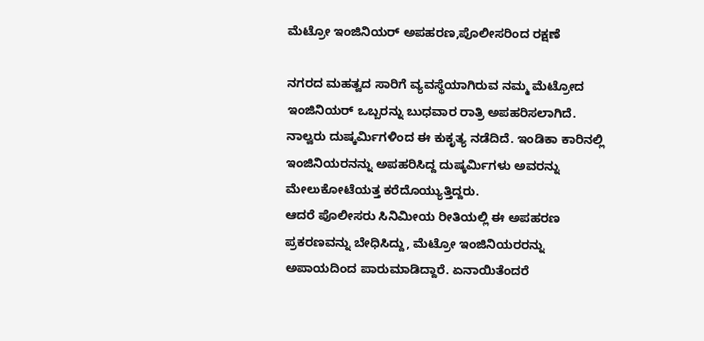ಮೆಟ್ರೋ ಇಂಜಿನಿಯರ್ ಅಪಹರಣ,ಪೊಲೀಸರಿಂದ ರಕ್ಷಣೆ

ನಗರದ ಮಹತ್ವದ ಸಾರಿಗೆ ವ್ಯವಸ್ಥೆಯಾಗಿರುವ ನಮ್ಮ ಮೆಟ್ರೋದ ಇಂಜಿನಿಯರ್ ಒಬ್ಬರನ್ನು ಬುಧವಾರ ರಾತ್ರಿ ಅಪಹರಿಸಲಾಗಿದೆ. ನಾಲ್ವರು ದುಷ್ಕರ್ಮಿಗಳಿಂದ ಈ ಕುಕೃತ್ಯ ನಡೆದಿದೆ. ಇಂಡಿಕಾ ಕಾರಿನಲ್ಲಿ ಇಂಜಿನಿಯರನನ್ನು ಅಪಹರಿಸಿದ್ದ ದುಷ್ಕರ್ಮಿಗಳು ಅವರನ್ನು ಮೇಲುಕೋಟೆಯತ್ತ ಕರೆದೊಯ್ಯುತ್ತಿದ್ದರು.
ಆದರೆ ಪೊಲೀಸರು ಸಿನಿಮೀಯ ರೀತಿಯಲ್ಲಿ ಈ ಅಪಹರಣ ಪ್ರಕರಣವನ್ನು ಬೇಧಿಸಿದ್ದು, ಮೆಟ್ರೋ ಇಂಜಿನಿಯರರನ್ನು ಅಪಾಯದಿಂದ ಪಾರುಮಾಡಿದ್ದಾರೆ. ಏನಾಯಿತೆಂದರೆ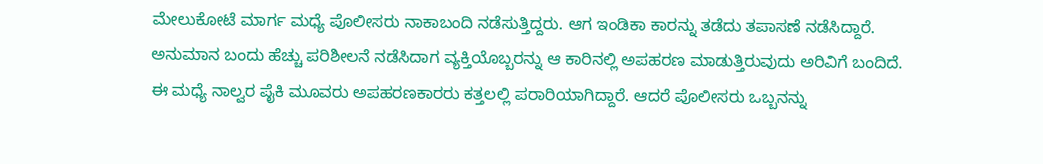ಮೇಲುಕೋಟೆ ಮಾರ್ಗ ಮಧ್ಯೆ ಪೊಲೀಸರು ನಾಕಾಬಂದಿ ನಡೆಸುತ್ತಿದ್ದರು. ಆಗ ಇಂಡಿಕಾ ಕಾರನ್ನು ತಡೆದು ತಪಾಸಣೆ ನಡೆಸಿದ್ದಾರೆ. ಅನುಮಾನ ಬಂದು ಹೆಚ್ಚು ಪರಿಶೀಲನೆ ನಡೆಸಿದಾಗ ವ್ಯಕ್ತಿಯೊಬ್ಬರನ್ನು ಆ ಕಾರಿನಲ್ಲಿ ಅಪಹರಣ ಮಾಡುತ್ತಿರುವುದು ಅರಿವಿಗೆ ಬಂದಿದೆ.
ಈ ಮಧ್ಯೆ ನಾಲ್ವರ ಪೈಕಿ ಮೂವರು ಅಪಹರಣಕಾರರು ಕತ್ತಲಲ್ಲಿ ಪರಾರಿಯಾಗಿದ್ದಾರೆ. ಆದರೆ ಪೊಲೀಸರು ಒಬ್ಬನನ್ನು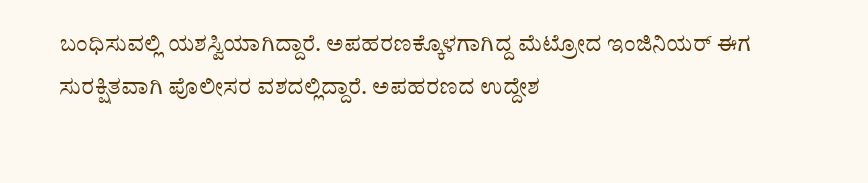ಬಂಧಿಸುವಲ್ಲಿ ಯಶಸ್ವಿಯಾಗಿದ್ದಾರೆ. ಅಪಹರಣಕ್ಕೊಳಗಾಗಿದ್ದ ಮೆಟ್ರೋದ ಇಂಜಿನಿಯರ್ ಈಗ ಸುರಕ್ಷಿತವಾಗಿ ಪೊಲೀಸರ ವಶದಲ್ಲಿದ್ದಾರೆ. ಅಪಹರಣದ ಉದ್ದೇಶ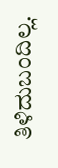ತಿಳಿದುಬಂದಿಲ್ಲ.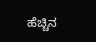ಹೆಚ್ಚಿನ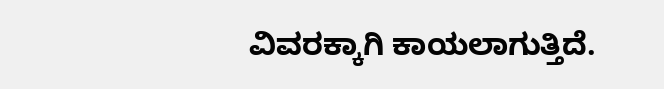ವಿವರಕ್ಕಾಗಿ ಕಾಯಲಾಗುತ್ತಿದೆ.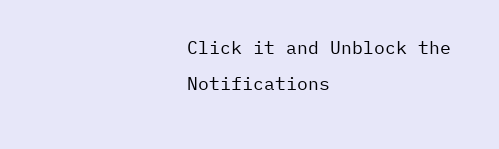Click it and Unblock the Notifications